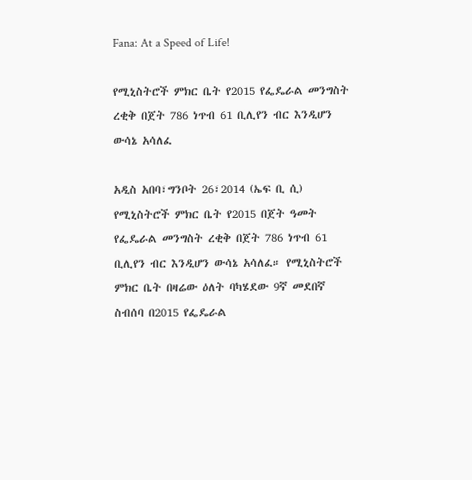Fana: At a Speed of Life!

የሚኒስትሮች ምክር ቤት የ2015 የፌዴራል መንግስት ረቂቅ በጀት 786 ነጥብ 61 ቢሊየን ብር እንዲሆን ውሳኔ አሳለፈ

አዲስ አበባ፣ግንቦት 26፣2014 (ኤፍ ቢ ሲ) የሚኒስትሮች ምክር ቤት የ2015 በጀት ዓመት የፌዴራል መንግስት ረቂቅ በጀት 786 ነጥብ 61 ቢሊየን ብር እንዲሆን ውሳኔ አሳለፈ። የሚኒስትሮች ምክር ቤት በዛሬው ዕለት ባካሄደው 9ኛ መደበኛ ስብሰባ በ2015 የፌዴራል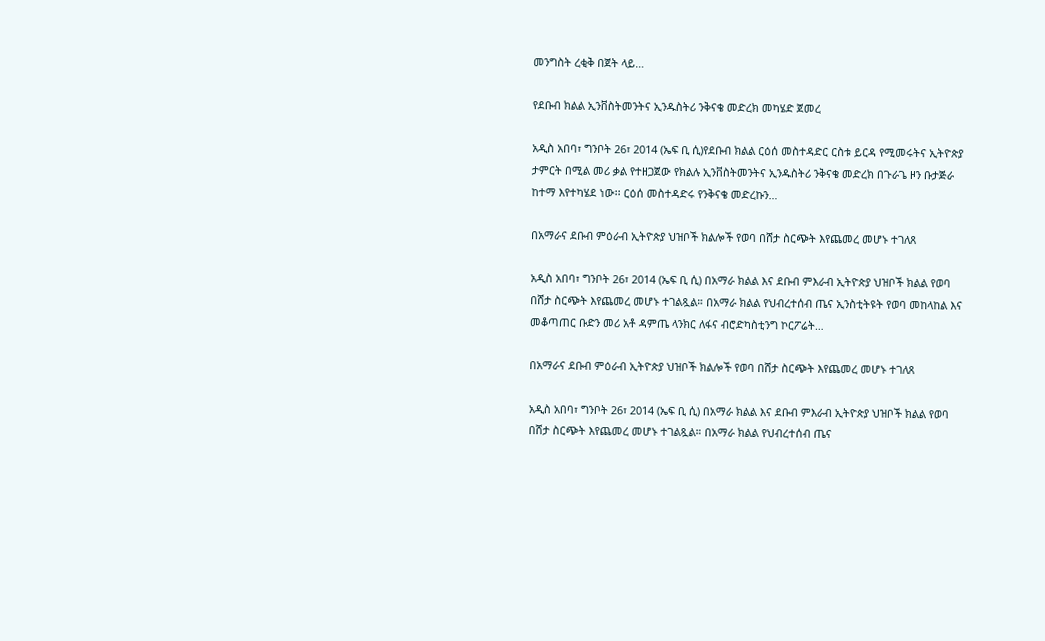መንግስት ረቂቅ በጀት ላይ…

የደቡብ ክልል ኢንቨስትመንትና ኢንዱስትሪ ንቅናቄ መድረክ መካሄድ ጀመረ

አዲስ አበባ፣ ግንቦት 26፣ 2014 (ኤፍ ቢ ሲ)የደቡብ ክልል ርዕሰ መስተዳድር ርስቱ ይርዳ የሚመሩትና ኢትዮጵያ ታምርት በሚል መሪ ቃል የተዘጋጀው የክልሉ ኢንቨስትመንትና ኢንዱስትሪ ንቅናቄ መድረክ በጉራጌ ዞን ቡታጅራ ከተማ እየተካሄደ ነው፡፡ ርዕሰ መስተዳድሩ የንቅናቄ መድረኩን…

በአማራና ደቡብ ምዕራብ ኢትዮጵያ ህዝቦች ክልሎች የወባ በሸታ ስርጭት እየጨመረ መሆኑ ተገለጸ

አዲስ አበባ፣ ግንቦት 26፣ 2014 (ኤፍ ቢ ሲ) በአማራ ክልል እና ደቡብ ምእራብ ኢትዮጵያ ህዝቦች ክልል የወባ በሸታ ስርጭት እየጨመረ መሆኑ ተገልጿል። በአማራ ክልል የህብረተሰብ ጤና ኢንስቲትዩት የወባ መከላከል እና መቆጣጠር ቡድን መሪ አቶ ዳምጤ ላንክር ለፋና ብሮድካስቲንግ ኮርፖሬት…

በአማራና ደቡብ ምዕራብ ኢትዮጵያ ህዝቦች ክልሎች የወባ በሸታ ስርጭት እየጨመረ መሆኑ ተገለጸ

አዲስ አበባ፣ ግንቦት 26፣ 2014 (ኤፍ ቢ ሲ) በአማራ ክልል እና ደቡብ ምእራብ ኢትዮጵያ ህዝቦች ክልል የወባ በሸታ ስርጭት እየጨመረ መሆኑ ተገልጿል። በአማራ ክልል የህብረተሰብ ጤና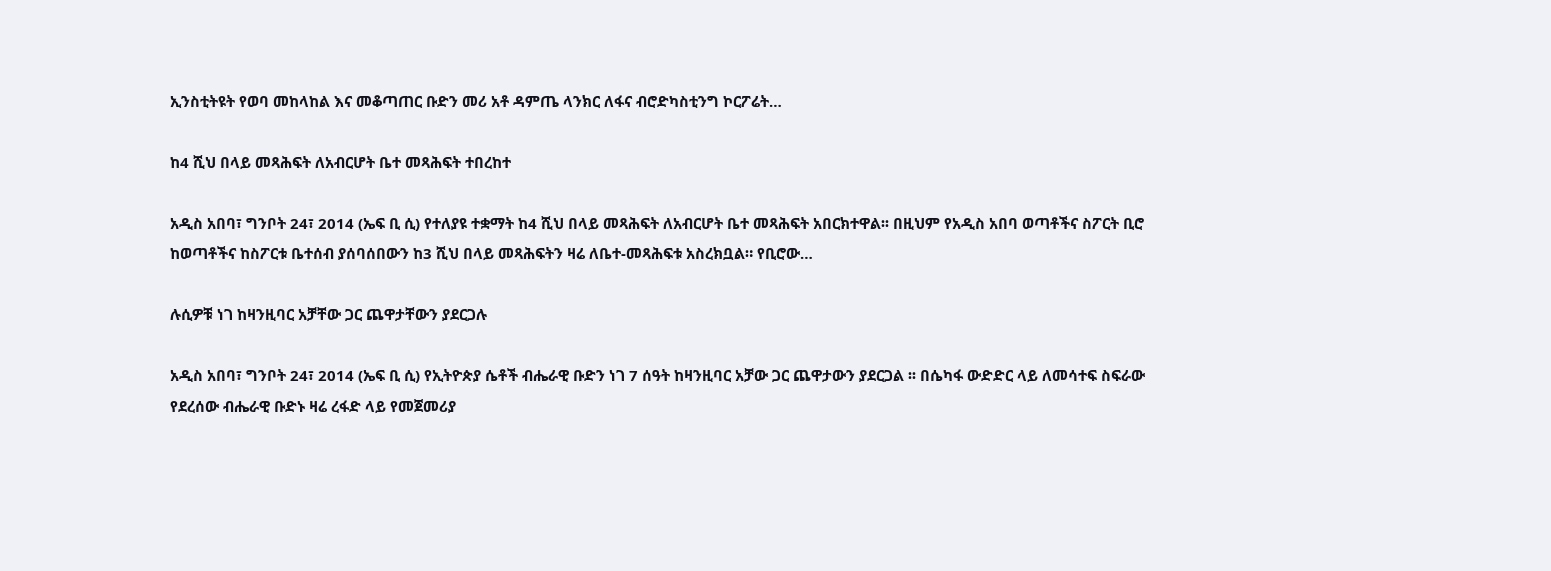ኢንስቲትዩት የወባ መከላከል እና መቆጣጠር ቡድን መሪ አቶ ዳምጤ ላንክር ለፋና ብሮድካስቲንግ ኮርፖሬት…

ከ4 ሺህ በላይ መጻሕፍት ለአብርሆት ቤተ መጻሕፍት ተበረከተ

አዲስ አበባ፣ ግንቦት 24፣ 2014 (ኤፍ ቢ ሲ) የተለያዩ ተቋማት ከ4 ሺህ በላይ መጻሕፍት ለአብርሆት ቤተ መጻሕፍት አበርክተዋል፡፡ በዚህም የአዲስ አበባ ወጣቶችና ስፖርት ቢሮ ከወጣቶችና ከስፖርቱ ቤተሰብ ያሰባሰበውን ከ3 ሺህ በላይ መጻሕፍትን ዛሬ ለቤተ-መጻሕፍቱ አስረክቧል። የቢሮው…

ሉሲዎቹ ነገ ከዛንዚባር አቻቸው ጋር ጨዋታቸውን ያደርጋሉ

አዲስ አበባ፣ ግንቦት 24፣ 2014 (ኤፍ ቢ ሲ) የኢትዮጵያ ሴቶች ብሔራዊ ቡድን ነገ 7 ሰዓት ከዛንዚባር አቻው ጋር ጨዋታውን ያደርጋል ፡፡ በሴካፋ ውድድር ላይ ለመሳተፍ ስፍራው የደረሰው ብሔራዊ ቡድኑ ዛሬ ረፋድ ላይ የመጀመሪያ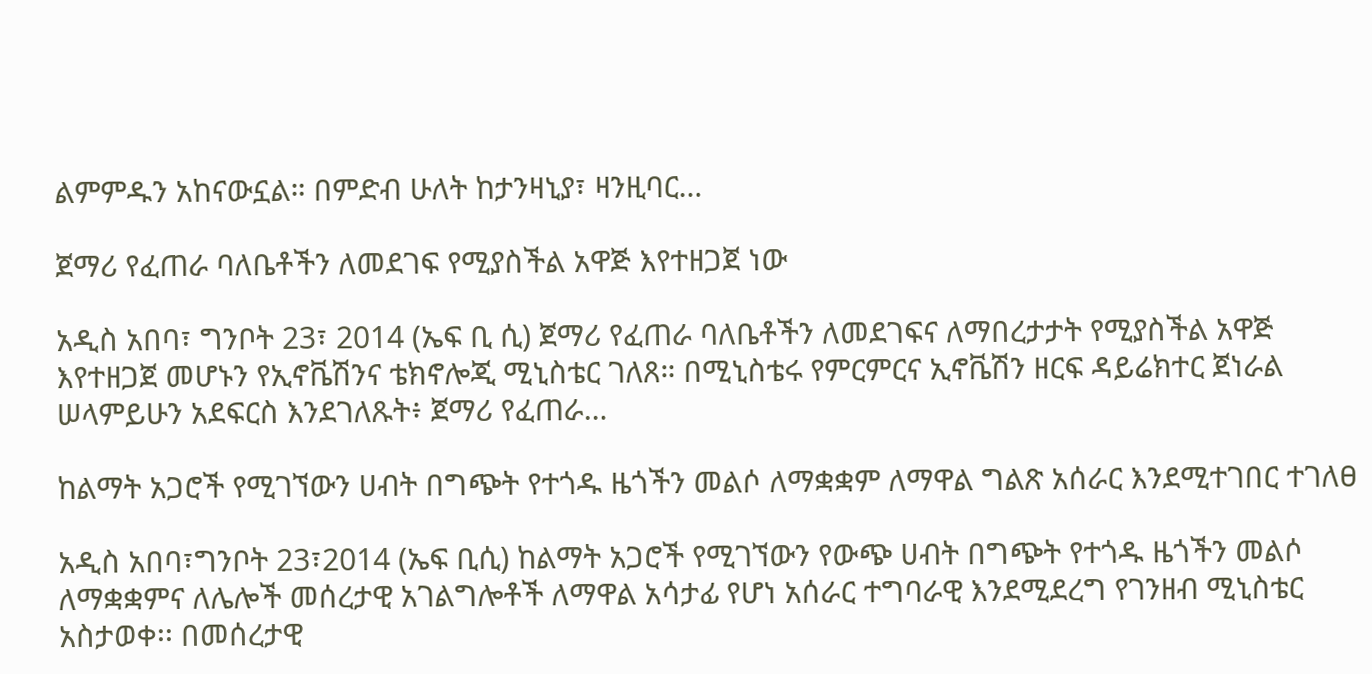ልምምዱን አከናውኗል። በምድብ ሁለት ከታንዛኒያ፣ ዛንዚባር…

ጀማሪ የፈጠራ ባለቤቶችን ለመደገፍ የሚያስችል አዋጅ እየተዘጋጀ ነው

አዲስ አበባ፣ ግንቦት 23፣ 2014 (ኤፍ ቢ ሲ) ጀማሪ የፈጠራ ባለቤቶችን ለመደገፍና ለማበረታታት የሚያስችል አዋጅ እየተዘጋጀ መሆኑን የኢኖቬሽንና ቴክኖሎጂ ሚኒስቴር ገለጸ። በሚኒስቴሩ የምርምርና ኢኖቬሽን ዘርፍ ዳይሬክተር ጀነራል ሠላምይሁን አደፍርስ እንደገለጹት፥ ጀማሪ የፈጠራ…

ከልማት አጋሮች የሚገኘውን ሀብት በግጭት የተጎዱ ዜጎችን መልሶ ለማቋቋም ለማዋል ግልጽ አሰራር እንደሚተገበር ተገለፀ

አዲስ አበባ፣ግንቦት 23፣2014 (ኤፍ ቢሲ) ከልማት አጋሮች የሚገኘውን የውጭ ሀብት በግጭት የተጎዱ ዜጎችን መልሶ ለማቋቋምና ለሌሎች መሰረታዊ አገልግሎቶች ለማዋል አሳታፊ የሆነ አሰራር ተግባራዊ እንደሚደረግ የገንዘብ ሚኒስቴር አስታወቀ፡፡ በመሰረታዊ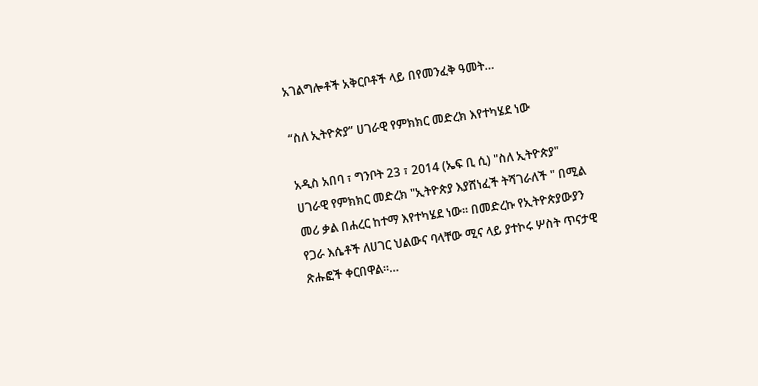አገልግሎቶች አቅርቦቶች ላይ በየመንፈቅ ዓመት…

“ስለ ኢትዮጵያ” ሀገራዊ የምክክር መድረክ እየተካሄደ ነው

አዲስ አበባ ፣ ግንቦት 23 ፣ 2014 (ኤፍ ቢ ሲ) "ስለ ኢትዮጵያ" ሀገራዊ የምክክር መድረክ "ኢትዮጵያ እያሸነፈች ትሻገራለች " በሚል መሪ ቃል በሐረር ከተማ እየተካሄደ ነው፡፡ በመድረኩ የኢትዮጵያውያን የጋራ እሴቶች ለሀገር ህልውና ባላቸው ሚና ላይ ያተኮሩ ሦስት ጥናታዊ ጽሑፎች ቀርበዋል።…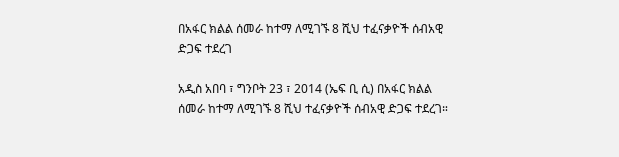በአፋር ክልል ሰመራ ከተማ ለሚገኙ 8 ሺህ ተፈናቃዮች ሰብአዊ ድጋፍ ተደረገ

አዲስ አበባ ፣ ግንቦት 23 ፣ 2014 (ኤፍ ቢ ሲ) በአፋር ክልል ሰመራ ከተማ ለሚገኙ 8 ሺህ ተፈናቃዮች ሰብአዊ ድጋፍ ተደረገ።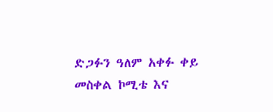ድጋፉን ዓለም አቀፉ ቀይ መስቀል ኮሚቴ እና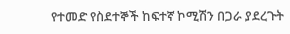የተመድ የስደተኞች ከፍተኛ ኮሚሽን በጋራ ያደረጉት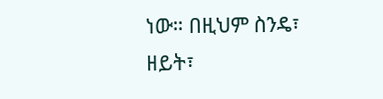ነው። በዚህም ስንዴ፣ ዘይት፣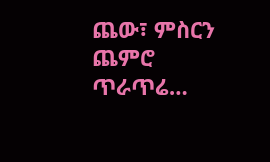ጨው፣ ምስርን ጨምሮ ጥራጥሬ…